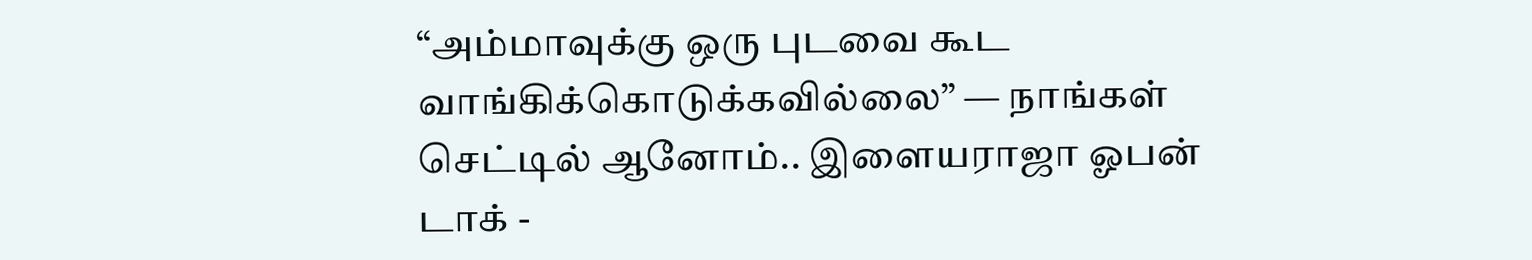“அம்மாவுக்கு ஒரு புடவை கூட வாங்கிக்கொடுக்கவில்லை” — நாங்கள் செட்டில் ஆனோம்.. இளையராஜா ஓபன் டாக் -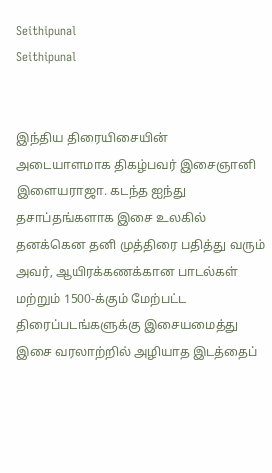Seithipunal
Seithipunal


இந்திய திரையிசையின் அடையாளமாக திகழ்பவர் இசைஞானி இளையராஜா. கடந்த ஐந்து தசாப்தங்களாக இசை உலகில் தனக்கென தனி முத்திரை பதித்து வரும் அவர், ஆயிரக்கணக்கான பாடல்கள் மற்றும் 1500-க்கும் மேற்பட்ட திரைப்படங்களுக்கு இசையமைத்து இசை வரலாற்றில் அழியாத இடத்தைப்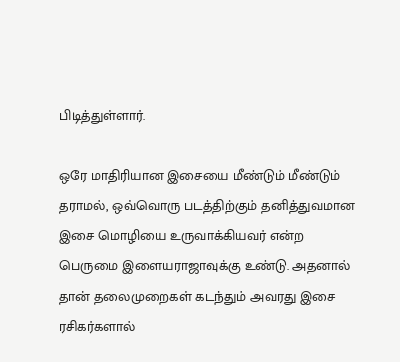பிடித்துள்ளார்.

ஒரே மாதிரியான இசையை மீண்டும் மீண்டும் தராமல், ஒவ்வொரு படத்திற்கும் தனித்துவமான இசை மொழியை உருவாக்கியவர் என்ற பெருமை இளையராஜாவுக்கு உண்டு. அதனால் தான் தலைமுறைகள் கடந்தும் அவரது இசை ரசிகர்களால்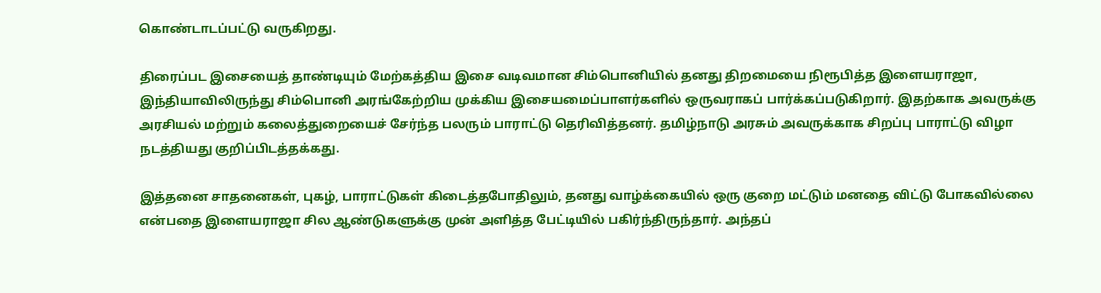கொண்டாடப்பட்டு வருகிறது.

திரைப்பட இசையைத் தாண்டியும் மேற்கத்திய இசை வடிவமான சிம்பொனியில் தனது திறமையை நிரூபித்த இளையராஜா, இந்தியாவிலிருந்து சிம்பொனி அரங்கேற்றிய முக்கிய இசையமைப்பாளர்களில் ஒருவராகப் பார்க்கப்படுகிறார். இதற்காக அவருக்கு அரசியல் மற்றும் கலைத்துறையைச் சேர்ந்த பலரும் பாராட்டு தெரிவித்தனர். தமிழ்நாடு அரசும் அவருக்காக சிறப்பு பாராட்டு விழா நடத்தியது குறிப்பிடத்தக்கது.

இத்தனை சாதனைகள், புகழ், பாராட்டுகள் கிடைத்தபோதிலும், தனது வாழ்க்கையில் ஒரு குறை மட்டும் மனதை விட்டு போகவில்லை என்பதை இளையராஜா சில ஆண்டுகளுக்கு முன் அளித்த பேட்டியில் பகிர்ந்திருந்தார். அந்தப்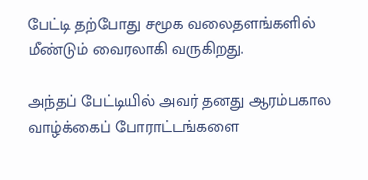பேட்டி தற்போது சமூக வலைதளங்களில் மீண்டும் வைரலாகி வருகிறது.

அந்தப் பேட்டியில் அவர் தனது ஆரம்பகால வாழ்க்கைப் போராட்டங்களை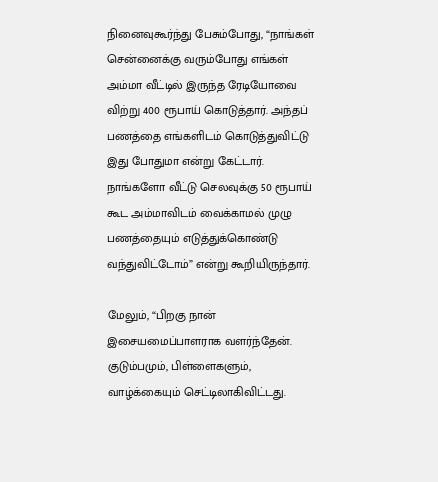நினைவுகூர்ந்து பேசும்போது, “நாங்கள் சென்னைக்கு வரும்போது எங்கள் அம்மா வீட்டில் இருந்த ரேடியோவை விற்று 400 ரூபாய் கொடுத்தார். அந்தப் பணத்தை எங்களிடம் கொடுத்துவிட்டு இது போதுமா என்று கேட்டார். நாங்களோ வீட்டு செலவுக்கு 50 ரூபாய் கூட அம்மாவிடம் வைக்காமல் முழு பணத்தையும் எடுத்துக்கொண்டு வந்துவிட்டோம்” என்று கூறியிருந்தார்.

மேலும், “பிறகு நான் இசையமைப்பாளராக வளர்ந்தேன். குடும்பமும், பிள்ளைகளும், வாழ்க்கையும் செட்டிலாகிவிட்டது.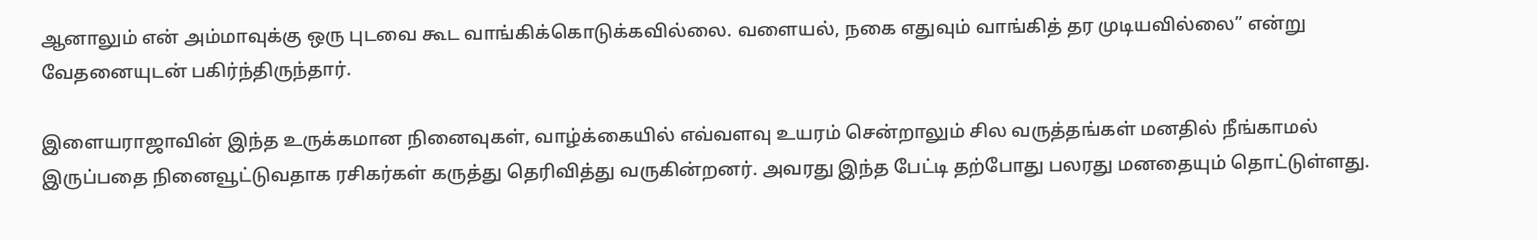ஆனாலும் என் அம்மாவுக்கு ஒரு புடவை கூட வாங்கிக்கொடுக்கவில்லை. வளையல், நகை எதுவும் வாங்கித் தர முடியவில்லை” என்று வேதனையுடன் பகிர்ந்திருந்தார்.

இளையராஜாவின் இந்த உருக்கமான நினைவுகள், வாழ்க்கையில் எவ்வளவு உயரம் சென்றாலும் சில வருத்தங்கள் மனதில் நீங்காமல் இருப்பதை நினைவூட்டுவதாக ரசிகர்கள் கருத்து தெரிவித்து வருகின்றனர். அவரது இந்த பேட்டி தற்போது பலரது மனதையும் தொட்டுள்ளது.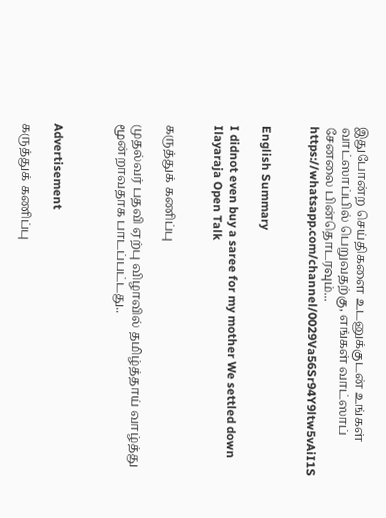இதுபோன்ற செய்திகளை உடனுக்குடன் உங்கள் வாட்ஸாப்பில் பெறுவதற்கு, எங்கள் வாட்ஸாப் சேனலை பின்தொடரவும்... https://whatsapp.com/channel/0029Va56Sr94Y9ltw5vAiI1S


English Summary

I didnot even buy a saree for my mother We settled down Ilayaraja Open Talk


கருத்துக் கணிப்பு

முதல்வர் பதவி ஏற்பு விழாவில் தமிழ்த்தாய் வாழ்த்து மூன்றாவதாக பாடப்பட்டது..



Advertisement

கருத்துக் கணிப்பு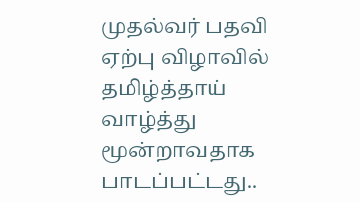முதல்வர் பதவி ஏற்பு விழாவில் தமிழ்த்தாய் வாழ்த்து மூன்றாவதாக பாடப்பட்டது..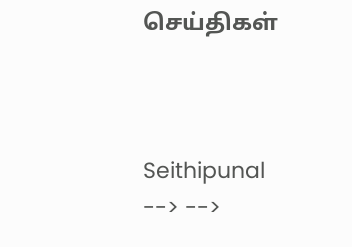செய்திகள்



Seithipunal
--> -->